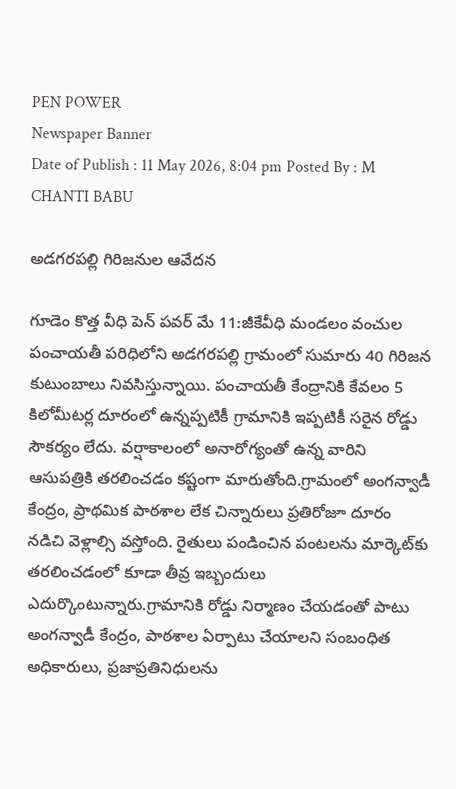PEN POWER
Newspaper Banner
Date of Publish : 11 May 2026, 8:04 pm Posted By : M CHANTI BABU

అడగరపల్లి గిరిజనుల ఆవేదన

గూడెం కొత్త వీధి పెన్ పవర్ మే 11:జీకేవీధి మండలం వంచుల పంచాయతీ పరిధిలోని అడగరపల్లి గ్రామంలో సుమారు 40 గిరిజన కుటుంబాలు నివసిస్తున్నాయి. పంచాయతీ కేంద్రానికి కేవలం 5 కిలోమీటర్ల దూరంలో ఉన్నప్పటికీ గ్రామానికి ఇప్పటికీ సరైన రోడ్డు సౌకర్యం లేదు. వర్షాకాలంలో అనారోగ్యంతో ఉన్న వారిని ఆసుపత్రికి తరలించడం కష్టంగా మారుతోంది.గ్రామంలో అంగన్వాడీ కేంద్రం, ప్రాథమిక పాఠశాల లేక చిన్నారులు ప్రతిరోజూ దూరం నడిచి వెళ్లాల్సి వస్తోంది. రైతులు పండించిన పంటలను మార్కెట్‌కు తరలించడంలో కూడా తీవ్ర ఇబ్బందులు ఎదుర్కొంటున్నారు.గ్రామానికి రోడ్డు నిర్మాణం చేయడంతో పాటు అంగన్వాడీ కేంద్రం, పాఠశాల ఏర్పాటు చేయాలని సంబంధిత అధికారులు, ప్రజాప్రతినిధులను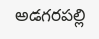అడగరపల్లి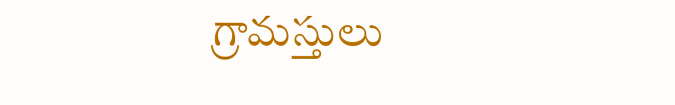గ్రామస్తులు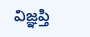విజ్ఞప్తి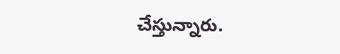చేస్తున్నారు.